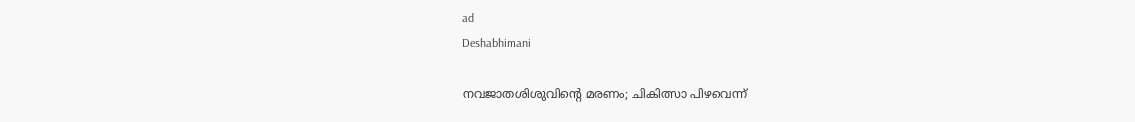ad
Deshabhimani

നവജാതശിശുവിന്റെ മരണം; ചികിത്സാ പിഴവെന്ന്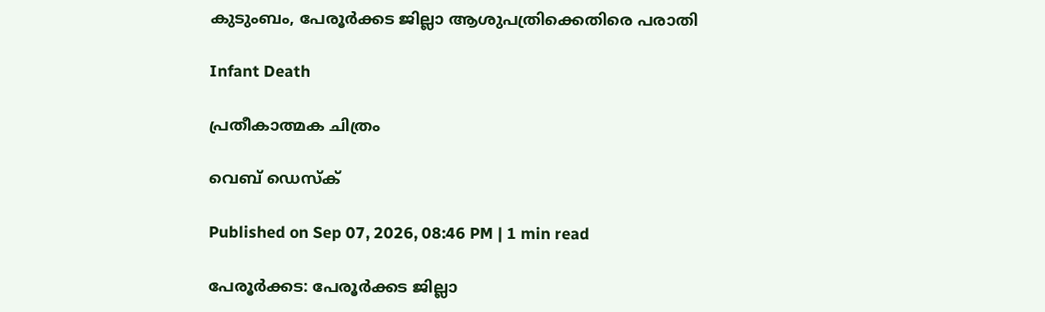കുടുംബം, പേരൂർക്കട ജില്ലാ ആശുപത്രിക്കെതിരെ പരാതി

Infant Death

പ്രതീകാത്മക ചിത്രം

വെബ് ഡെസ്ക്

Published on Sep 07, 2026, 08:46 PM | 1 min read

പേരൂർക്കട: പേരൂർക്കട ജില്ലാ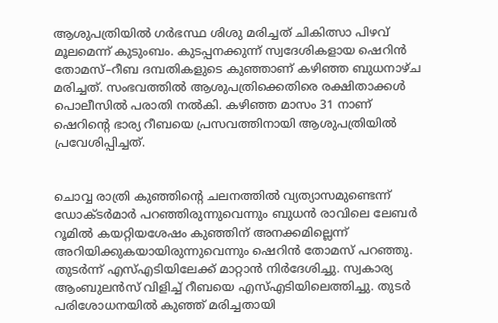ആശുപത്രിയിൽ ഗർഭസ്ഥ ശിശു മരിച്ചത് ചികിത്സാ പിഴവ് മൂലമെന്ന് കുടുംബം. കുടപ്പനക്കുന്ന്‌ സ്വദേശികളായ ഷെറിൻ തോമസ്‌–റീബ ദമ്പതികളുടെ കുഞ്ഞാണ് കഴിഞ്ഞ ബുധനാഴ്ച മരിച്ചത്. സംഭവത്തിൽ ആശുപത്രിക്കെതിരെ രക്ഷിതാക്കൾ പൊലീസിൽ പരാതി നൽകി. കഴിഞ്ഞ മാസം 31 നാണ് ഷെറിന്റെ ഭാര്യ റീബയെ പ്രസവത്തിനായി ആശുപത്രിയിൽ പ്രവേശിപ്പിച്ചത്.


ചൊവ്വ രാത്രി കുഞ്ഞിന്റെ ചലനത്തിൽ വ്യത്യാസമുണ്ടെന്ന്‌ ഡോക്ടർമാർ പറഞ്ഞിരുന്നുവെന്നും ബുധൻ രാവിലെ ലേബർ റൂമിൽ കയറ്റിയശേഷം കുഞ്ഞിന്‌ അനക്കമില്ലെന്ന്‌ അറിയിക്കുകയായിരുന്നുവെന്നും ഷെറിൻ തോമസ്‌ പറഞ്ഞു. തുടർന്ന്‌ എസ്‌എടിയിലേക്ക്‌ മാറ്റാൻ നിർദേശിച്ചു. സ്വകാര്യ ആംബുലൻസ്‌ വിളിച്ച്‌ റീബയെ എസ്‌എടിയിലെത്തിച്ചു. തുടർ പരിശോധനയിൽ കുഞ്ഞ്‌ മരിച്ചതായി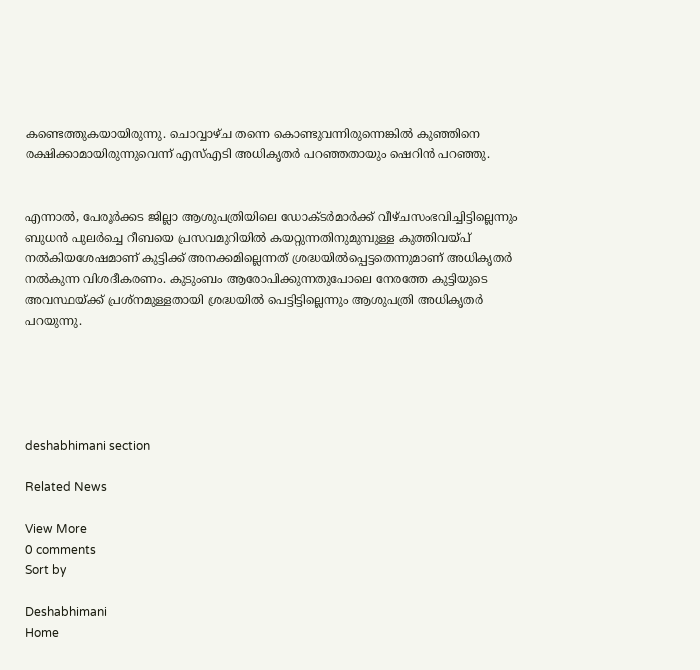കണ്ടെത്തുകയായിരുന്നു. ചൊവ്വാഴ്ച തന്നെ കൊണ്ടുവന്നിരുന്നെങ്കിൽ കുഞ്ഞിനെ രക്ഷിക്കാമായിരുന്നുവെന്ന്‌ എസ്‌എടി അധികൃതർ പറഞ്ഞതായും ഷെറിൻ പറഞ്ഞു.


എന്നാൽ, പേരൂർക്കട ജില്ലാ ആശുപത്രിയിലെ ഡോക്ടർമാർക്ക്‌ വീഴ്‌ചസംഭവിച്ചിട്ടില്ലെന്നും ബുധൻ പുലർച്ചെ റീബയെ പ്രസവമുറിയിൽ കയറ്റുന്നതിനുമുമ്പുള്ള കുത്തിവയ്‌പ് നൽകിയശേഷമാണ് കുട്ടിക്ക് അനക്കമില്ലെന്നത് ശ്രദ്ധയിൽപ്പെട്ടതെന്നുമാണ് അധികൃതർ നൽകുന്ന വിശദീകരണം. കുടുംബം ആരോപിക്കുന്നതുപോലെ നേരത്തേ കുട്ടിയുടെ അവസ്ഥയ്ക്ക് പ്രശ്നമുള്ളതായി ശ്രദ്ധയിൽ പെട്ടിട്ടില്ലെന്നും ആശുപത്രി അധികൃതർ പറയുന്നു.





deshabhimani section

Related News

View More
0 comments
Sort by

Deshabhimani
Home